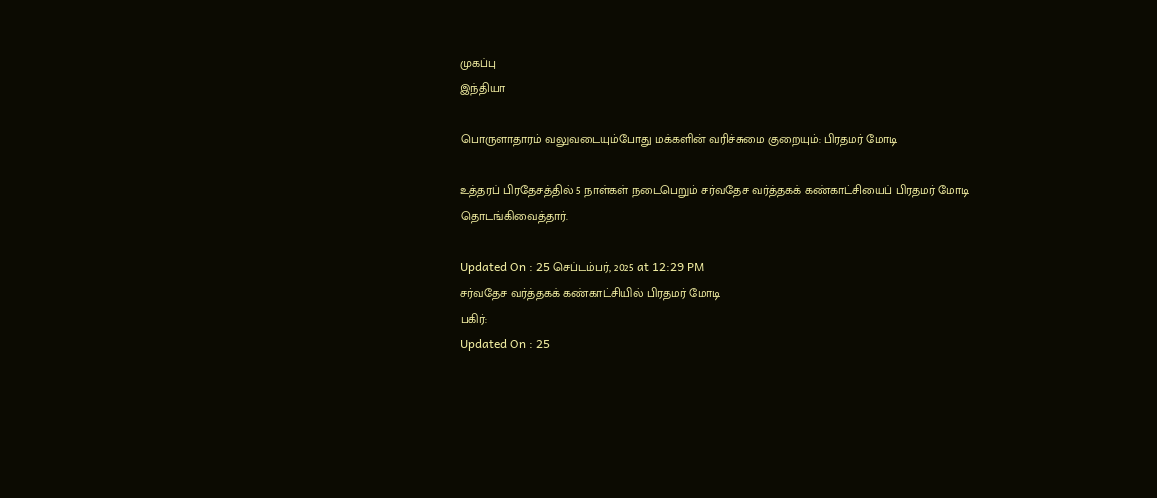முகப்பு
இந்தியா

பொருளாதாரம் வலுவடையும்போது மக்களின் வரிச்சுமை குறையும்: பிரதமர் மோடி

உத்தரப் பிரதேசத்தில் 5 நாள்கள் நடைபெறும் சர்வதேச வர்த்தகக் கண்காட்சியைப் பிரதமர் மோடி தொடங்கிவைத்தார்.

Updated On : 25 செப்டம்பர், 2025 at 12:29 PM
சர்வதேச வர்த்தகக் கண்காட்சியில் பிரதமர் மோடி
பகிர்:
Updated On : 25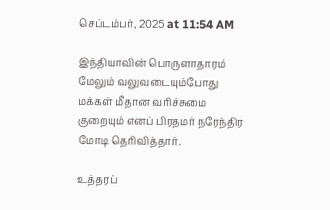செப்டம்பர், 2025 at 11:54 AM

இந்தியாவின் பொருளாதாரம் மேலும் வலுவடையும்போது மக்கள் மீதான வரிச்சுமை குறையும் எனப் பிரதமர் நரேந்திர மோடி தெரிவித்தார்.

உத்தரப்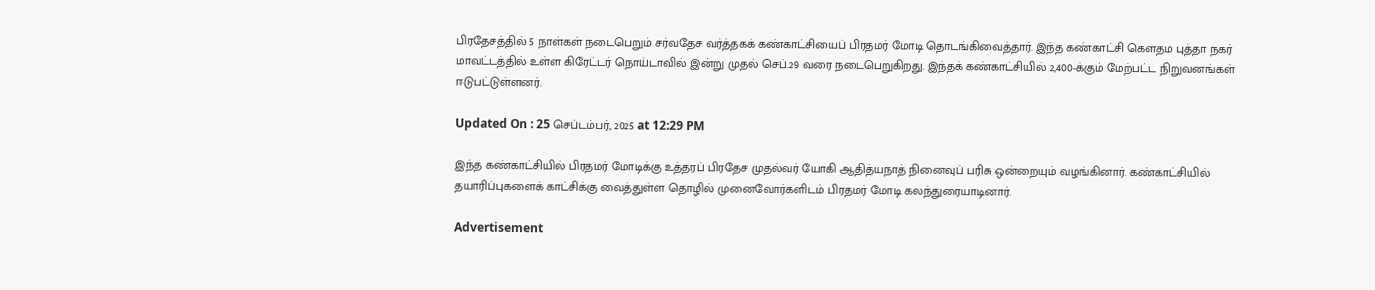பிரதேசத்தில் 5 நாள்கள் நடைபெறும் சர்வதேச வர்த்தகக் கண்காட்சியைப் பிரதமர் மோடி தொடங்கிவைத்தார். இந்த கண்காட்சி கௌதம புத்தா நகர் மாவட்டத்தில் உள்ள கிரேட்டர் நொய்டாவில் இன்று முதல் செப்.29 வரை நடைபெறுகிறது. இந்தக் கண்காட்சியில் 2,400-க்கும் மேற்பட்ட நிறுவனங்கள் ஈடுபட்டுள்ளனர்.

Updated On : 25 செப்டம்பர், 2025 at 12:29 PM

இந்த கண்காட்சியில் பிரதமர் மோடிக்கு உத்தரப் பிரதேச முதல்வர் யோகி ஆதித்யநாத் நினைவுப் பரிசு ஒன்றையும் வழங்கினார். கண்காட்சியில் தயாரிப்புகளைக் காட்சிக்கு வைத்துள்ள தொழில் முனைவோர்களிடம் பிரதமர் மோடி கலந்துரையாடினார்.

Advertisement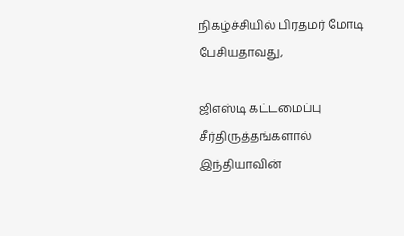நிகழ்ச்சியில் பிரதமர் மோடி பேசியதாவது,

ஜிஎஸ்டி கட்டமைப்பு சீர்திருத்தங்களால் இந்தியாவின்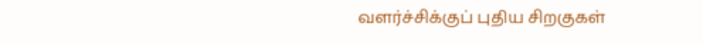வளர்ச்சிக்குப் புதிய சிறகுகள்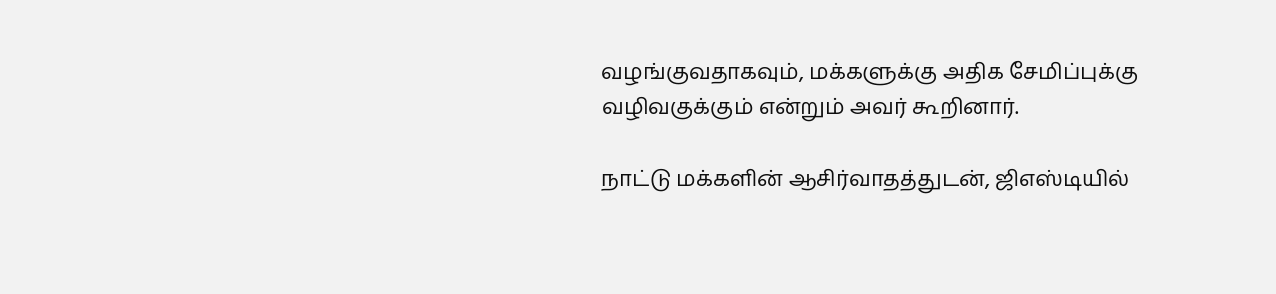வழங்குவதாகவும், மக்களுக்கு அதிக சேமிப்புக்கு வழிவகுக்கும் என்றும் அவர் கூறினார்.

நாட்டு மக்களின் ஆசிர்வாதத்துடன், ஜிஎஸ்டியில்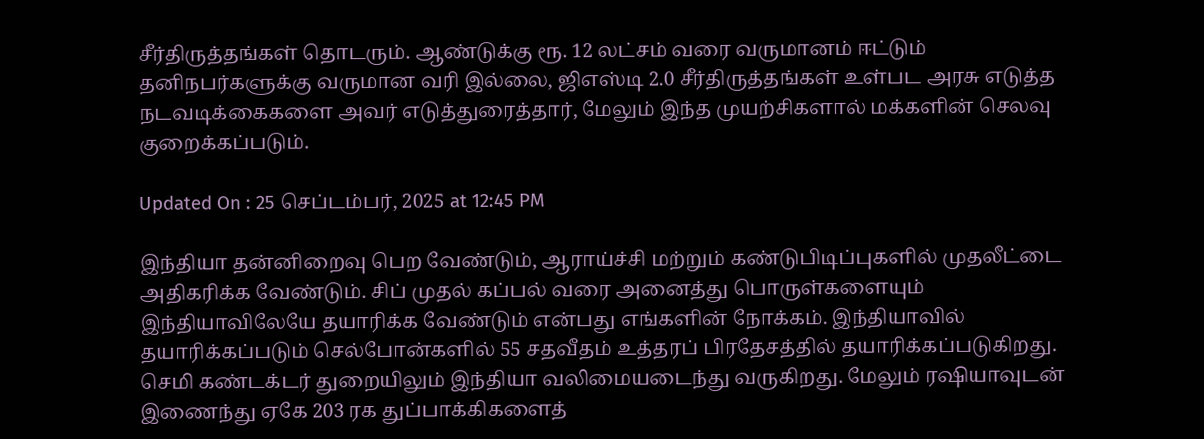சீர்திருத்தங்கள் தொடரும். ஆண்டுக்கு ரூ. 12 லட்சம் வரை வருமானம் ஈட்டும் தனிநபர்களுக்கு வருமான வரி இல்லை, ஜிஎஸ்டி 2.0 சீர்திருத்தங்கள் உள்பட அரசு எடுத்த நடவடிக்கைகளை அவர் எடுத்துரைத்தார், மேலும் இந்த முயற்சிகளால் மக்களின் செலவு குறைக்கப்படும்.

Updated On : 25 செப்டம்பர், 2025 at 12:45 PM

இந்தியா தன்னிறைவு பெற வேண்டும், ஆராய்ச்சி மற்றும் கண்டுபிடிப்புகளில் முதலீட்டை அதிகரிக்க வேண்டும். சிப் முதல் கப்பல் வரை அனைத்து பொருள்களையும் இந்தியாவிலேயே தயாரிக்க வேண்டும் என்பது எங்களின் நோக்கம். இந்தியாவில் தயாரிக்கப்படும் செல்போன்களில் 55 சதவீதம் உத்தரப் பிரதேசத்தில் தயாரிக்கப்படுகிறது. செமி கண்டக்டர் துறையிலும் இந்தியா வலிமையடைந்து வருகிறது. மேலும் ரஷியாவுடன் இணைந்து ஏகே 203 ரக துப்பாக்கிகளைத்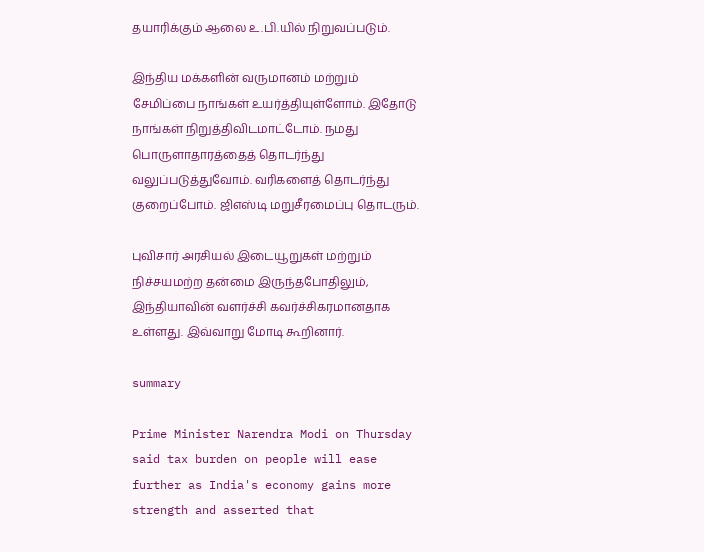தயாரிக்கும் ஆலை உ.பி.யில் நிறுவப்படும்.

இந்திய மக்களின் வருமானம் மற்றும் சேமிப்பை நாங்கள் உயர்த்தியுள்ளோம். இதோடு நாங்கள் நிறுத்திவிடமாட்டோம். நமது பொருளாதாரத்தைத் தொடர்ந்து வலுப்படுத்துவோம். வரிகளைத் தொடர்ந்து குறைப்போம். ஜிஎஸ்டி மறுசீரமைப்பு தொடரும்.

புவிசார் அரசியல் இடையூறுகள் மற்றும் நிச்சயமற்ற தன்மை இருந்தபோதிலும், இந்தியாவின் வளர்ச்சி கவர்ச்சிகரமானதாக உள்ளது. இவ்வாறு மோடி கூறினார்.

summary

Prime Minister Narendra Modi on Thursday said tax burden on people will ease further as India's economy gains more strength and asserted that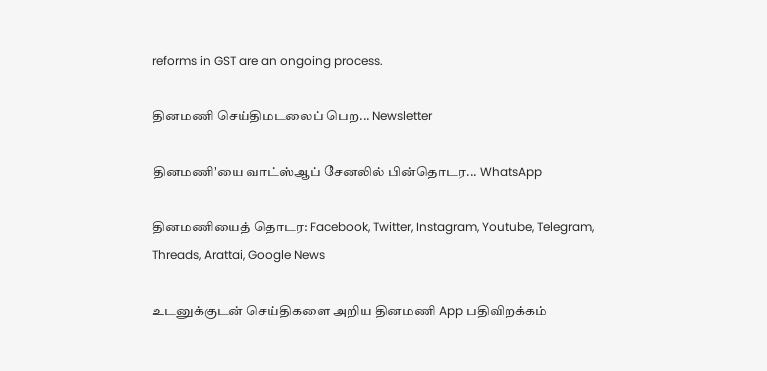reforms in GST are an ongoing process.

தினமணி செய்திமடலைப் பெற... Newsletter

தினமணி'யை வாட்ஸ்ஆப் சேனலில் பின்தொடர... WhatsApp

தினமணியைத் தொடர: Facebook, Twitter, Instagram, Youtube, Telegram, Threads, Arattai, Google News

உடனுக்குடன் செய்திகளை அறிய தினமணி App பதிவிறக்கம்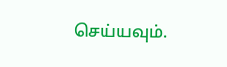செய்யவும்.